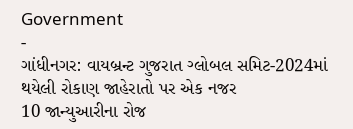Government
-
ગાંધીનગર: વાયબ્રન્ટ ગુજરાત ગ્લોબલ સમિટ-2024માં થયેલી રોકાણ જાહેરાતો પર એક નજર
10 જાન્યુઆરીના રોજ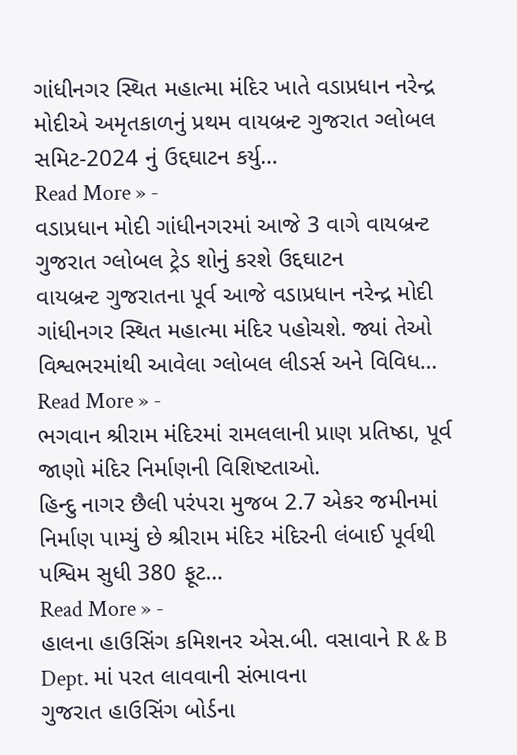ગાંધીનગર સ્થિત મહાત્મા મંદિર ખાતે વડાપ્રધાન નરેન્દ્ર મોદીએ અમૃતકાળનું પ્રથમ વાયબ્રન્ટ ગુજરાત ગ્લોબલ સમિટ-2024 નું ઉદ્દઘાટન કર્યુ…
Read More » -
વડાપ્રધાન મોદી ગાંધીનગરમાં આજે 3 વાગે વાયબ્રન્ટ ગુજરાત ગ્લોબલ ટ્રેડ શોનું કરશે ઉદ્દઘાટન
વાયબ્રન્ટ ગુજરાતના પૂર્વ આજે વડાપ્રધાન નરેન્દ્ર મોદી ગાંધીનગર સ્થિત મહાત્મા મંદિર પહોચશે. જ્યાં તેઓ વિશ્વભરમાંથી આવેલા ગ્લોબલ લીડર્સ અને વિવિધ…
Read More » -
ભગવાન શ્રીરામ મંદિરમાં રામલલાની પ્રાણ પ્રતિષ્ઠા, પૂર્વ જાણો મંદિર નિર્માણની વિશિષ્ટતાઓ.
હિન્દુ નાગર છૈલી પરંપરા મુજબ 2.7 એકર જમીનમાં નિર્માણ પામ્યું છે શ્રીરામ મંદિર મંદિરની લંબાઈ પૂર્વથી પશ્વિમ સુધી 380 ફૂટ…
Read More » -
હાલના હાઉસિંગ કમિશનર એસ.બી. વસાવાને R & B Dept. માં પરત લાવવાની સંભાવના
ગુજરાત હાઉસિંગ બોર્ડના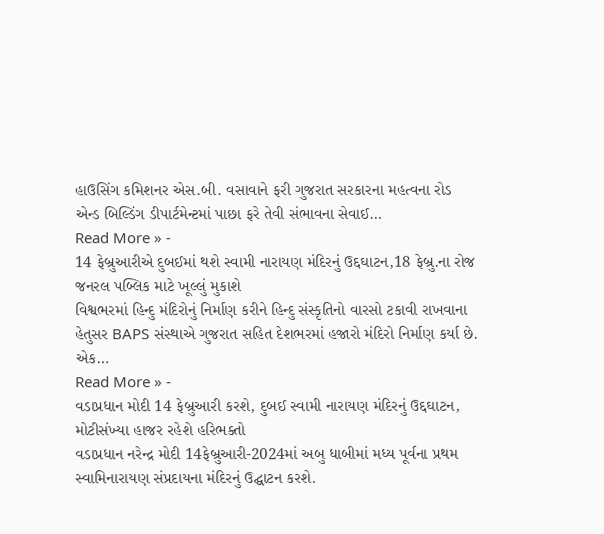હાઉસિંગ કમિશનર એસ.બી. વસાવાને ફરી ગુજરાત સરકારના મહત્વના રોડ એન્ડ બિલ્ડિંગ ડીપાર્ટમેન્ટમાં પાછા ફરે તેવી સંભાવના સેવાઈ…
Read More » -
14 ફેબ્રુઆરીએ દુબઈમાં થશે સ્વામી નારાયણ મંદિરનું ઉદ્દઘાટન,18 ફેબ્રુ.ના રોજ જનરલ પબ્લિક માટે ખૂલ્લું મુકાશે
વિશ્વભરમાં હિન્દુ મંદિરોનું નિર્માણ કરીને હિન્દુ સંસ્કૃતિનો વારસો ટકાવી રાખવાના હેતુસર BAPS સંસ્થાએ ગુજરાત સહિત દેશભરમાં હજારો મંદિરો નિર્માણ કર્યા છે. એક…
Read More » -
વડાપ્રધાન મોદી 14 ફેબ્રુઆરી કરશે, દુબઈ સ્વામી નારાયણ મંદિરનું ઉદ્દઘાટન, મોટીસંખ્યા હાજર રહેશે હરિભક્તો
વડાપ્રધાન નરેન્દ્ર મોદી 14ફેબ્રુઆરી-2024માં અબુ ધાબીમાં મધ્ય પૂર્વના પ્રથમ સ્વામિનારાયણ સંપ્રદાયના મંદિરનું ઉદ્ઘાટન કરશે.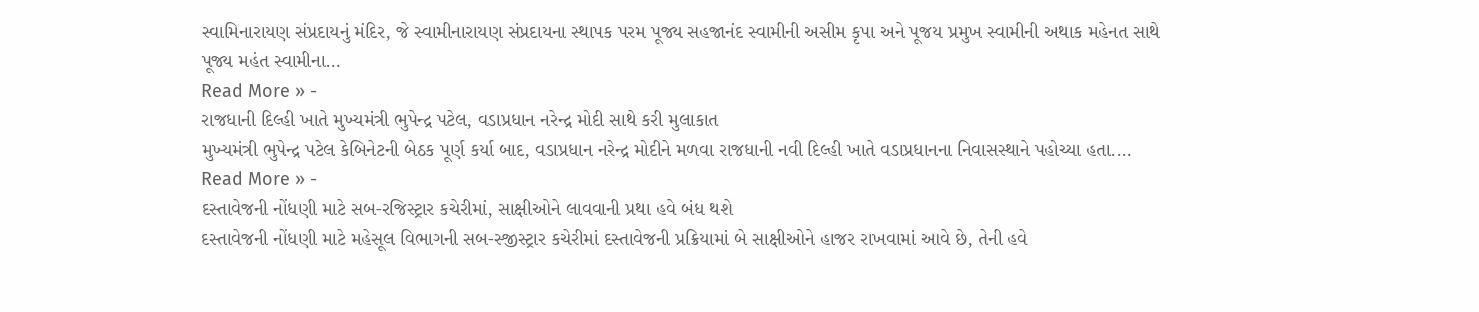સ્વામિનારાયણ સંપ્રદાયનું મંદિર, જે સ્વામીનારાયણ સંપ્રદાયના સ્થાપક પરમ પૂજ્ય સહજાનંદ સ્વામીની અસીમ કૃપા અને પૂજય પ્રમુખ સ્વામીની અથાક મહેનત સાથે પૂજ્ય મહંત સ્વામીના…
Read More » -
રાજધાની દિલ્હી ખાતે મુખ્યમંત્રી ભુપેન્દ્ર પટેલ, વડાપ્રધાન નરેન્દ્ર મોદી સાથે કરી મુલાકાત
મુખ્યમંત્રી ભુપેન્દ્ર પટેલ કેબિનેટની બેઠક પૂર્ણ કર્યા બાદ, વડાપ્રધાન નરેન્દ્ર મોદીને મળવા રાજધાની નવી દિલ્હી ખાતે વડાપ્રધાનના નિવાસસ્થાને પહોચ્યા હતા.…
Read More » -
દસ્તાવેજની નોંધણી માટે સબ-રજિસ્ટ્રાર કચેરીમાં, સાક્ષીઓને લાવવાની પ્રથા હવે બંધ થશે
દસ્તાવેજની નોંધણી માટે મહેસૂલ વિભાગની સબ-સ્જીસ્ટ્રાર કચેરીમાં દસ્તાવેજની પ્રક્રિયામાં બે સાક્ષીઓને હાજર રાખવામાં આવે છે, તેની હવે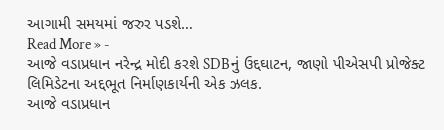આગામી સમયમાં જરુર પડશે…
Read More » -
આજે વડાપ્રધાન નરેન્દ્ર મોદી કરશે SDBનું ઉદ્દઘાટન, જાણો પીએસપી પ્રોજેક્ટ લિમિડેટના અદ્દભૂત નિર્માણકાર્યની એક ઝલક.
આજે વડાપ્રધાન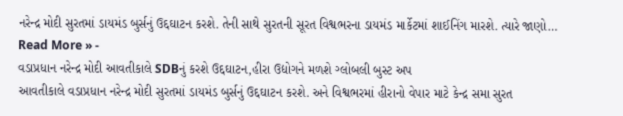નરેન્દ્ર મોદી સુરતમાં ડાયમંડ બુર્સનું ઉદ્દઘાટન કરશે. તેની સાથે સુરતની સૂરત વિશ્વભરના ડાયમંડ માર્કેટમાં શાઈનિંગ મારશે. ત્યારે જાણો…
Read More » -
વડાપ્રધાન નરેન્દ્ર મોદી આવતીકાલે SDBનું કરશે ઉદ્દઘાટન,હીરા ઉદ્યોગને મળશે ગ્લોબલી બુસ્ટ અપ
આવતીકાલે વડાપ્રધાન નરેન્દ્ર મોદી સુરતમાં ડાયમંડ બુર્સનું ઉદ્દઘાટન કરશે. અને વિશ્વભરમાં હીરાનો વેપાર માટે કેન્દ્ર સમા સુરત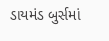ડાયમંડ બુર્સમાં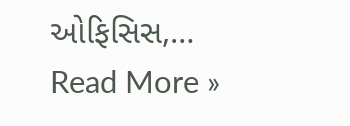ઓફિસિસ,…
Read More »